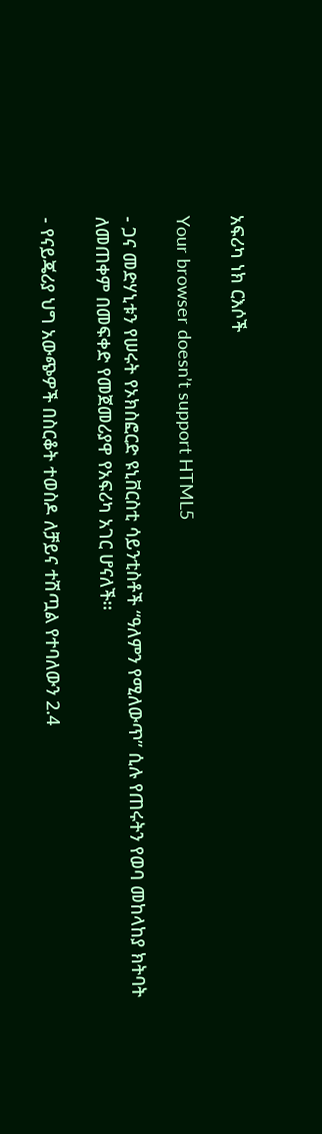አፍሪካ ነክ ርእሶች

Your browser doesn’t support HTML5

- ጋና መድሃኒቱን የሠሩት የኦክስፎርድ ዩኒቨርስቲ ሳይንቲስቶች “ዓለምን የሚለውጥ” ሲሉ የጠሩትን የወባ መከላከያ ክትባት ለመጠቀም በመፍቀድ የመጀመሪያዋ የአፍሪካ አገር ሆናለች፡፡

- የናይጄሪያ ህግ አውጭዎች በስርቆት ተወስዶ ለቻይና ተሽጧል የተባለውን 2.4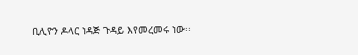ቢሊዮን ዶላር ነዳጅ ጉዳይ እየመረመሩ ነው፡፡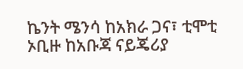ኬንት ሜንሳ ከአክራ ጋና፣ ቲሞቲ ኦቢዙ ከአቡጃ ናይጄሪያ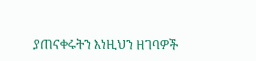ያጠናቀሩትን እነዚህን ዘገባዎች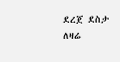ደረጀ ደስታ ለዛሬ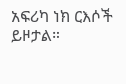አፍሪካ ነክ ርእሶች ይዞታል።